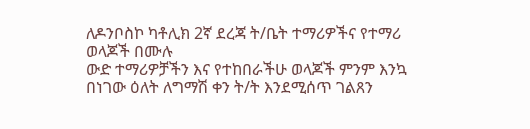ለዶንቦስኮ ካቶሊክ 2ኛ ደረጃ ት/ቤት ተማሪዎችና የተማሪ ወላጆች በሙሉ
ውድ ተማሪዎቻችን እና የተከበራችሁ ወላጆች ምንም እንኳ በነገው ዕለት ለግማሽ ቀን ት/ት እንደሚሰጥ ገልጸን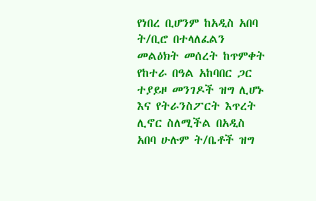የነበረ ቢሆንም ከአዲስ አበባ ት/ቢሮ በተላለፈልን መልዕክት መሰረት ከጥምቀት የከተራ በዓል አከባበር ጋር ተያይዞ መንገዶች ዝግ ሊሆኑ እና የትራንስፖርት እጥረት ሊኖር ስለሚችል በአዲስ አበባ ሁሉም ት/ቤቶች ዝግ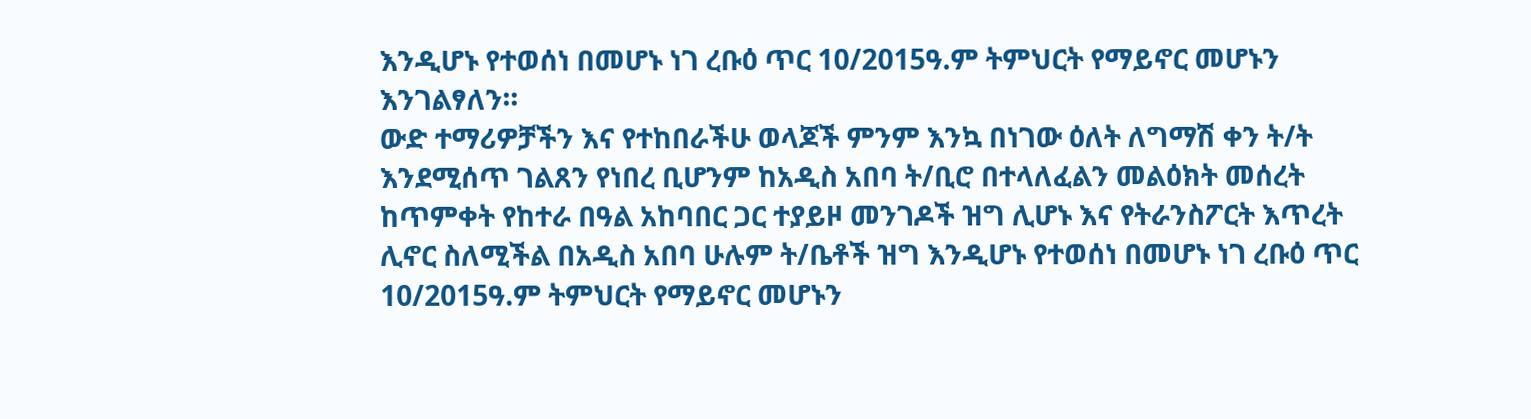እንዲሆኑ የተወሰነ በመሆኑ ነገ ረቡዕ ጥር 10/2015ዓ.ም ትምህርት የማይኖር መሆኑን እንገልፃለን።
ውድ ተማሪዎቻችን እና የተከበራችሁ ወላጆች ምንም እንኳ በነገው ዕለት ለግማሽ ቀን ት/ት እንደሚሰጥ ገልጸን የነበረ ቢሆንም ከአዲስ አበባ ት/ቢሮ በተላለፈልን መልዕክት መሰረት ከጥምቀት የከተራ በዓል አከባበር ጋር ተያይዞ መንገዶች ዝግ ሊሆኑ እና የትራንስፖርት እጥረት ሊኖር ስለሚችል በአዲስ አበባ ሁሉም ት/ቤቶች ዝግ እንዲሆኑ የተወሰነ በመሆኑ ነገ ረቡዕ ጥር 10/2015ዓ.ም ትምህርት የማይኖር መሆኑን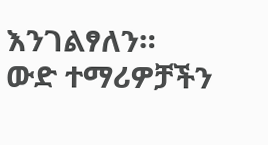እንገልፃለን።
ውድ ተማሪዎቻችን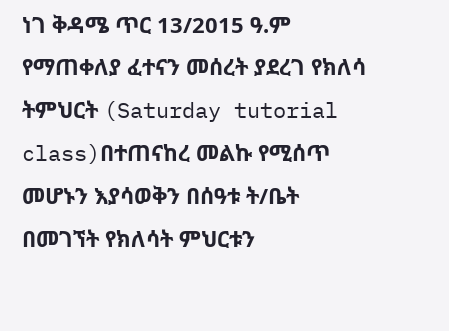ነገ ቅዳሜ ጥር 13/2015 ዓ.ም የማጠቀለያ ፈተናን መሰረት ያደረገ የክለሳ ትምህርት (Saturday tutorial class)በተጠናከረ መልኩ የሚሰጥ መሆኑን እያሳወቅን በሰዓቱ ት/ቤት በመገኘት የክለሳት ምህርቱን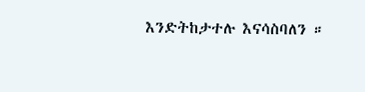እንድትከታተሉ እናሳስባለን ።